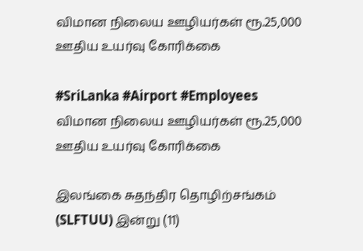விமான நிலைய ஊழியர்கள் ரூ.25,000 ஊதிய உயர்வு கோரிக்கை

#SriLanka #Airport #Employees
விமான நிலைய ஊழியர்கள் ரூ.25,000 ஊதிய உயர்வு கோரிக்கை

இலங்கை சுதந்திர தொழிற்சங்கம் (SLFTUU) இன்று (11)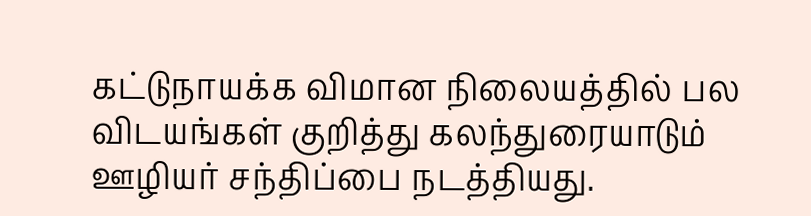கட்டுநாயக்க விமான நிலையத்தில் பல விடயங்கள் குறித்து கலந்துரையாடும் ஊழியர் சந்திப்பை நடத்தியது.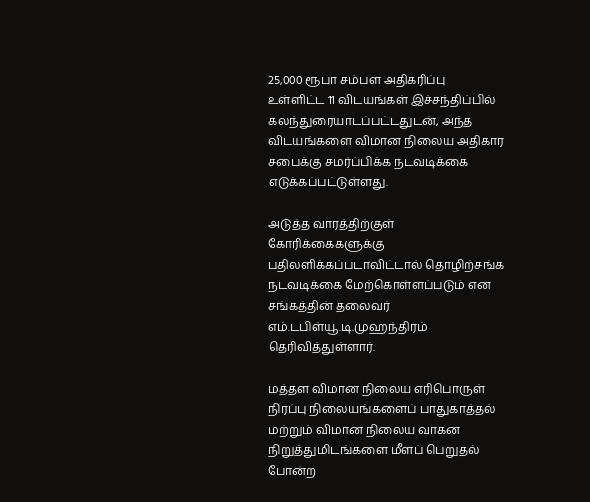25,000 ரூபா சம்பள அதிகரிப்பு உள்ளிட்ட 11 விடயங்கள் இச்சந்திப்பில் கலந்துரையாடப்பட்டதுடன், அந்த விடயங்களை விமான நிலைய அதிகார சபைக்கு சமர்ப்பிக்க நடவடிக்கை எடுக்கப்பட்டுள்ளது.

அடுத்த வாரத்திற்குள் கோரிக்கைகளுக்கு பதிலளிக்கப்படாவிட்டால் தொழிற்சங்க நடவடிக்கை மேற்கொள்ளப்படும் என சங்கத்தின் தலைவர் எம்.டபிள்யூ.டி.முஹந்திரம் தெரிவித்துள்ளார்.

மத்தள விமான நிலைய எரிபொருள் நிரப்பு நிலையங்களைப் பாதுகாத்தல் மற்றும் விமான நிலைய வாகன நிறுத்துமிடங்களை மீளப் பெறுதல் போன்ற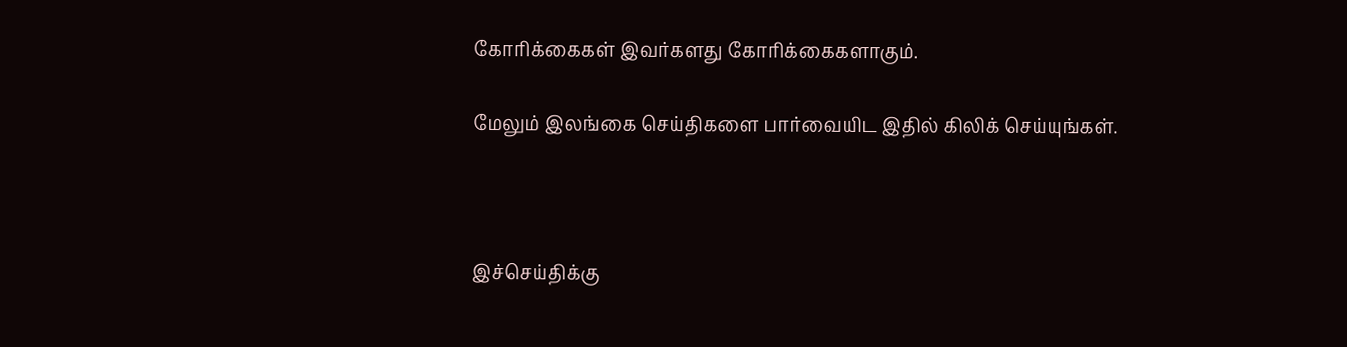கோரிக்கைகள் இவர்களது கோரிக்கைகளாகும்.

மேலும் இலங்கை செய்திகளை பார்வையிட இதில் கிலிக் செய்யுங்கள்.



இச்செய்திக்கு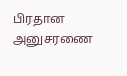பிரதான அனுசரணை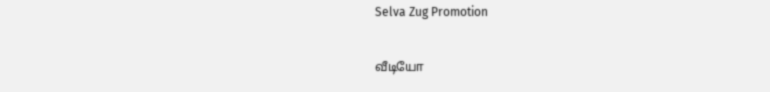Selva Zug Promotion

வீடியோ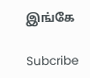இங்கே

Subcribe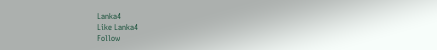Lanka4
Like Lanka4
Follow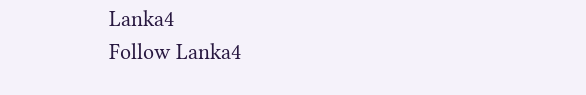Lanka4
Follow Lanka4